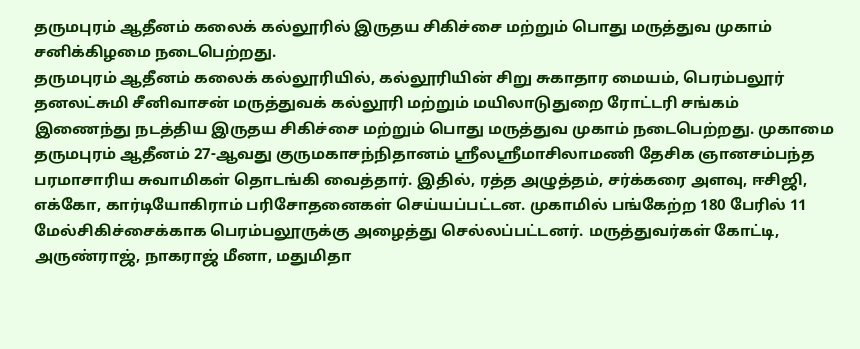தருமபுரம் ஆதீனம் கலைக் கல்லூரில் இருதய சிகிச்சை மற்றும் பொது மருத்துவ முகாம் சனிக்கிழமை நடைபெற்றது.
தருமபுரம் ஆதீனம் கலைக் கல்லூரியில், கல்லூரியின் சிறு சுகாதார மையம், பெரம்பலூர் தனலட்சுமி சீனிவாசன் மருத்துவக் கல்லூரி மற்றும் மயிலாடுதுறை ரோட்டரி சங்கம் இணைந்து நடத்திய இருதய சிகிச்சை மற்றும் பொது மருத்துவ முகாம் நடைபெற்றது. முகாமை தருமபுரம் ஆதீனம் 27-ஆவது குருமகாசந்நிதானம் ஸ்ரீலஸ்ரீமாசிலாமணி தேசிக ஞானசம்பந்த பரமாசாரிய சுவாமிகள் தொடங்கி வைத்தார். இதில், ரத்த அழுத்தம், சர்க்கரை அளவு, ஈசிஜி, எக்கோ, கார்டியோகிராம் பரிசோதனைகள் செய்யப்பட்டன. முகாமில் பங்கேற்ற 180 பேரில் 11 மேல்சிகிச்சைக்காக பெரம்பலூருக்கு அழைத்து செல்லப்பட்டனர். மருத்துவர்கள் கோட்டி, அருண்ராஜ், நாகராஜ் மீனா, மதுமிதா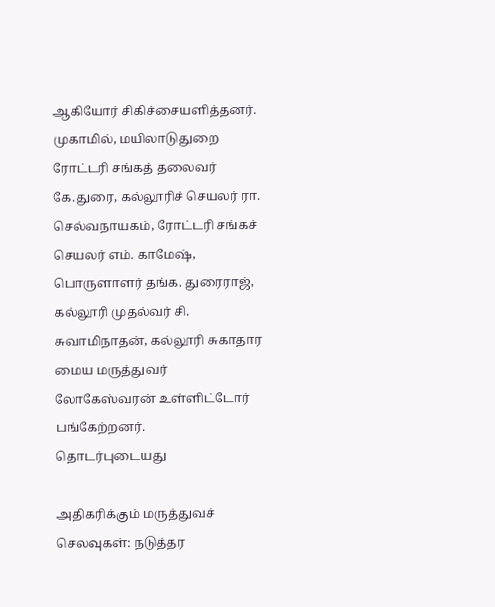ஆகியோர் சிகிச்சையளித்தனர்.
முகாமில், மயிலாடுதுறை ரோட்டரி சங்கத் தலைவர் கே.துரை, கல்லூரிச் செயலர் ரா. செல்வநாயகம், ரோட்டரி சங்கச் செயலர் எம். காமேஷ், பொருளாளர் தங்க. துரைராஜ், கல்லூரி முதல்வர் சி. சுவாமிநாதன், கல்லூரி சுகாதார மைய மருத்துவர் லோகேஸ்வரன் உள்ளிட்டோர் பங்கேற்றனர்.
தொடர்புடையது

அதிகரிக்கும் மருத்துவச் செலவுகள்: நடுத்தர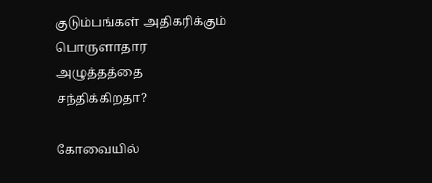குடும்பங்கள் அதிகரிக்கும் பொருளாதார அழுத்தத்தை சந்திக்கிறதா?

கோவையில்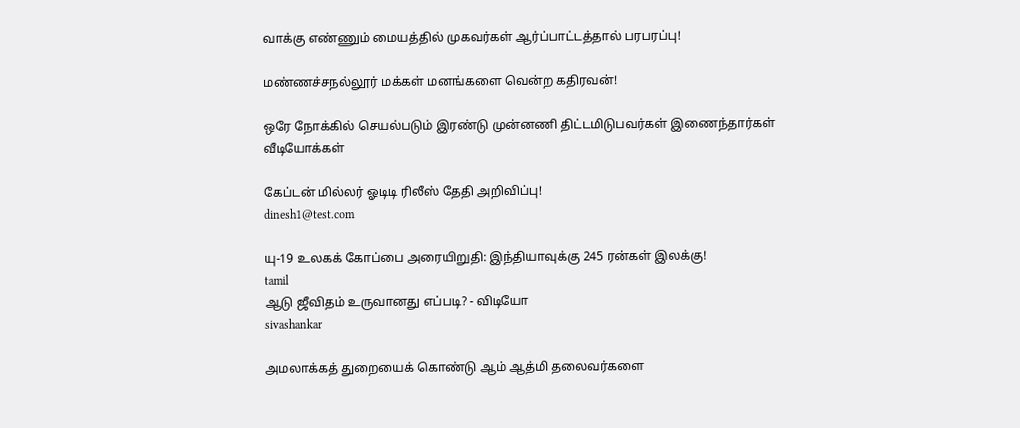வாக்கு எண்ணும் மையத்தில் முகவர்கள் ஆர்ப்பாட்டத்தால் பரபரப்பு!

மண்ணச்சநல்லூர் மக்கள் மனங்களை வென்ற கதிரவன்!

ஒரே நோக்கில் செயல்படும் இரண்டு முன்னணி திட்டமிடுபவர்கள் இணைந்தார்கள்
வீடியோக்கள்

கேப்டன் மில்லர் ஓடிடி ரிலீஸ் தேதி அறிவிப்பு!
dinesh1@test.com

யு-19 உலகக் கோப்பை அரையிறுதி: இந்தியாவுக்கு 245 ரன்கள் இலக்கு!
tamil
ஆடு ஜீவிதம் உருவானது எப்படி? - விடியோ
sivashankar

அமலாக்கத் துறையைக் கொண்டு ஆம் ஆத்மி தலைவர்களை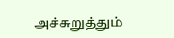அச்சுறுத்தும்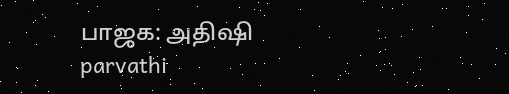பாஜக: அதிஷி
parvathi